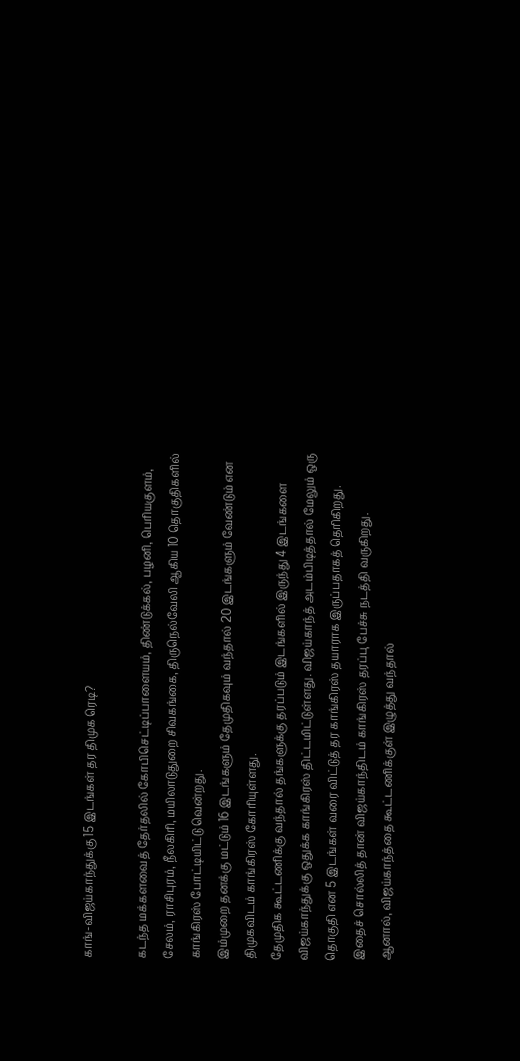காங்-விஜய்காந்துக்கு 15 இடங்கள் தர திமுக ரெடி?

கடந்த மக்களவைத் தேர்தலில் கோபிசெட்டிப்பாளையம், திண்டுக்கல், பழனி, பெரியகுளம், சேலம், ராசிபுரம், நீலகிரி, மயிலாடுதுறை சிவகங்கை, திருநெல்வேலி ஆகிய 10 தொகுதிகளில் காங்கிரஸ் போட்டியிட்டு வென்றது.
இம்முறை தனக்கு மட்டும் 16 இடங்களும் தேமுதிகவும் வந்தால் 20 இடங்களும் வேண்டும் என திமுகவிடம் காங்கிரஸ் கோரியுள்ளது.
தேமுதிக கூட்டணிக்கு வந்தால் தங்களுக்கு தரப்படும் இடங்களில் இருந்து 4 இடங்களை விஜய்காந்துக்கு ஒதுக்க காங்கிரஸ் திட்டமிட்டுள்ளது. விஜய்காந்த் அடம்பிடித்தால் மேலும் ஒரு தொகுதி என 5 இடங்கள் வரை விட்டுத் தர காங்கிரஸ் தயாராக இருப்பதாகத் தெரிகிறது.
இதைச் சொல்லித் தான் விஜய்காந்திடம் காங்கிரஸ் தரப்பு பேச்சு நடத்தி வருகிறது.
ஆனால், விஜய்காந்த்தை கூட்டணிக்குள் இழுத்து வந்தால்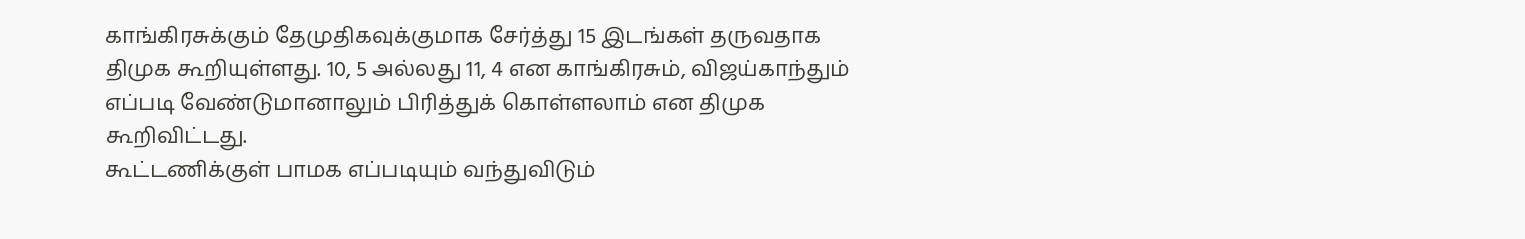காங்கிரசுக்கும் தேமுதிகவுக்குமாக சேர்த்து 15 இடங்கள் தருவதாக திமுக கூறியுள்ளது. 10, 5 அல்லது 11, 4 என காங்கிரசும், விஜய்காந்தும் எப்படி வேண்டுமானாலும் பிரித்துக் கொள்ளலாம் என திமுக கூறிவிட்டது.
கூட்டணிக்குள் பாமக எப்படியும் வந்துவிடும்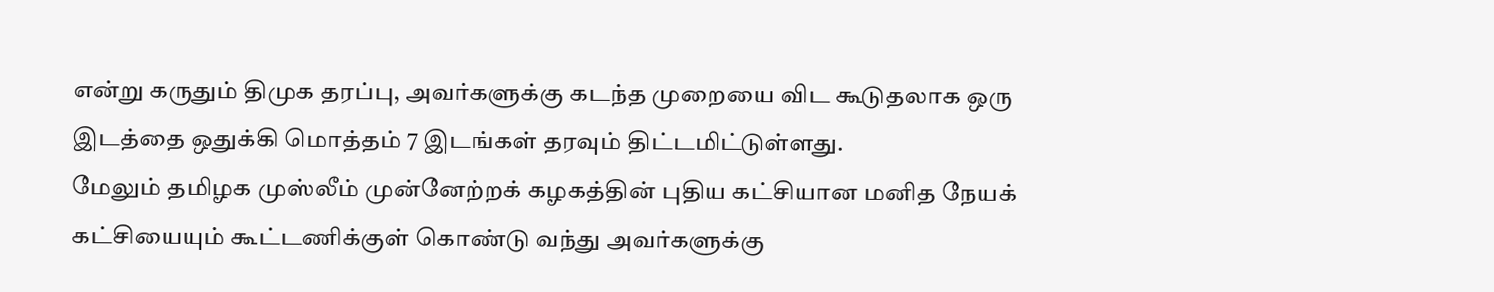என்று கருதும் திமுக தரப்பு, அவர்களுக்கு கடந்த முறையை விட கூடுதலாக ஒரு இடத்தை ஒதுக்கி மொத்தம் 7 இடங்கள் தரவும் திட்டமிட்டுள்ளது.
மேலும் தமிழக முஸ்லீம் முன்னேற்றக் கழகத்தின் புதிய கட்சியான மனித நேயக் கட்சியையும் கூட்டணிக்குள் கொண்டு வந்து அவர்களுக்கு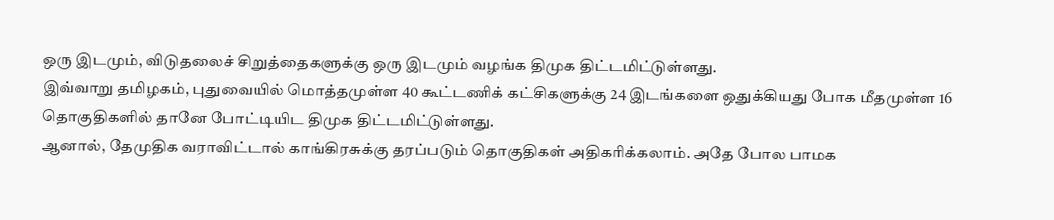ஒரு இடமும், விடுதலைச் சிறுத்தைகளுக்கு ஒரு இடமும் வழங்க திமுக திட்டமிட்டுள்ளது.
இவ்வாறு தமிழகம், புதுவையில் மொத்தமுள்ள 40 கூட்டணிக் கட்சிகளுக்கு 24 இடங்களை ஒதுக்கியது போக மீதமுள்ள 16 தொகுதிகளில் தானே போட்டியிட திமுக திட்டமிட்டுள்ளது.
ஆனால், தேமுதிக வராவிட்டால் காங்கிரசுக்கு தரப்படும் தொகுதிகள் அதிகரிக்கலாம். அதே போல பாமக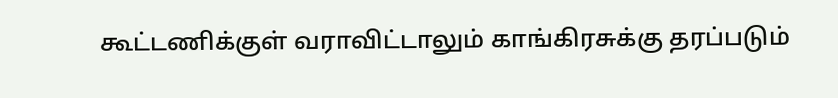கூட்டணிக்குள் வராவிட்டாலும் காங்கிரசுக்கு தரப்படும்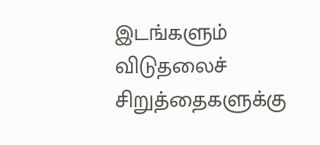இடங்களும் விடுதலைச் சிறுத்தைகளுக்கு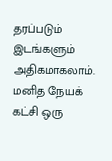தரப்படும் இடங்களும் அதிகமாகலாம்.
மனித நேயக் கட்சி ஒரு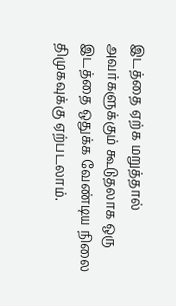இடத்தை ஏற்க மறுத்தால் அவர்களுக்கும் கூடுதலாக ஒரு இடத்தை ஒதுக்க வேண்டிய நிலை திமுகவுக்கு ஏற்படலாம்.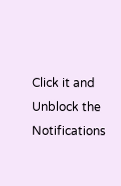Click it and Unblock the Notifications